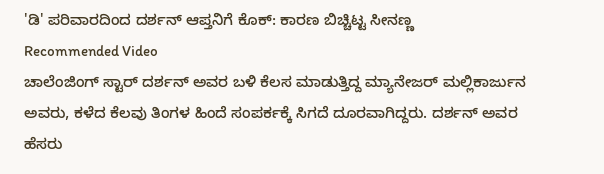'ಡಿ' ಪರಿವಾರದಿಂದ ದರ್ಶನ್ ಆಪ್ತನಿಗೆ ಕೊಕ್: ಕಾರಣ ಬಿಚ್ಚಿಟ್ಟ ಸೀನಣ್ಣ
Recommended Video
ಚಾಲೆಂಜಿಂಗ್ ಸ್ಟಾರ್ ದರ್ಶನ್ ಅವರ ಬಳಿ ಕೆಲಸ ಮಾಡುತ್ತಿದ್ದ ಮ್ಯಾನೇಜರ್ ಮಲ್ಲಿಕಾರ್ಜುನ ಅವರು, ಕಳೆದ ಕೆಲವು ತಿಂಗಳ ಹಿಂದೆ ಸಂಪರ್ಕಕ್ಕೆ ಸಿಗದೆ ದೂರವಾಗಿದ್ದರು. ದರ್ಶನ್ ಅವರ ಹೆಸರು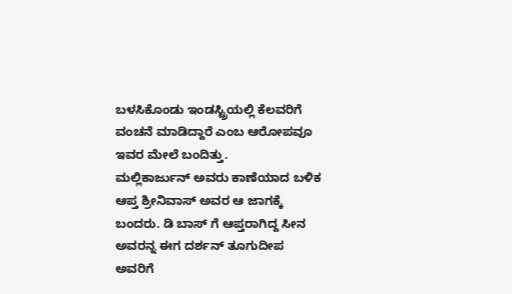ಬಳಸಿಕೊಂಡು ಇಂಡಸ್ಟ್ರಿಯಲ್ಲಿ ಕೆಲವರಿಗೆ ವಂಚನೆ ಮಾಡಿದ್ದಾರೆ ಎಂಬ ಆರೋಪವೂ ಇವರ ಮೇಲೆ ಬಂದಿತ್ತು.
ಮಲ್ಲಿಕಾರ್ಜುನ್ ಅವರು ಕಾಣೆಯಾದ ಬಳಿಕ ಆಪ್ತ ಶ್ರೀನಿವಾಸ್ ಅವರ ಆ ಜಾಗಕ್ಕೆ ಬಂದರು. ಡಿ ಬಾಸ್ ಗೆ ಆಪ್ತರಾಗಿದ್ದ ಸೀನ ಅವರನ್ನ ಈಗ ದರ್ಶನ್ ತೂಗುದೀಪ ಅವರಿಗೆ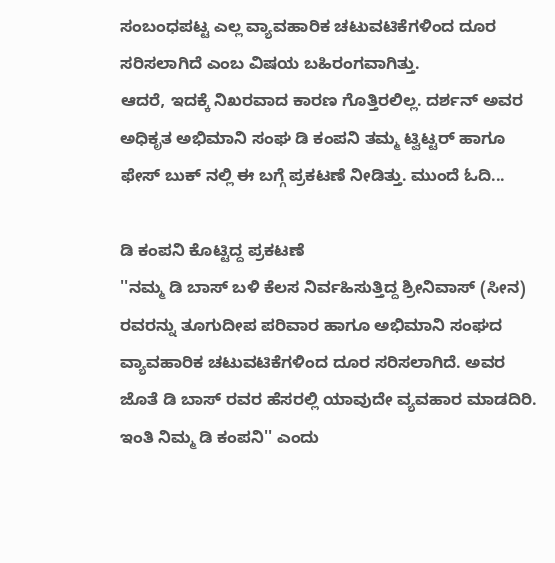ಸಂಬಂಧಪಟ್ಟ ಎಲ್ಲ ವ್ಯಾವಹಾರಿಕ ಚಟುವಟಿಕೆಗಳಿಂದ ದೂರ ಸರಿಸಲಾಗಿದೆ ಎಂಬ ವಿಷಯ ಬಹಿರಂಗವಾಗಿತ್ತು.
ಆದರೆ, ಇದಕ್ಕೆ ನಿಖರವಾದ ಕಾರಣ ಗೊತ್ತಿರಲಿಲ್ಲ. ದರ್ಶನ್ ಅವರ ಅಧಿಕೃತ ಅಭಿಮಾನಿ ಸಂಘ ಡಿ ಕಂಪನಿ ತಮ್ಮ ಟ್ವಿಟ್ಟರ್ ಹಾಗೂ ಫೇಸ್ ಬುಕ್ ನಲ್ಲಿ ಈ ಬಗ್ಗೆ ಪ್ರಕಟಣೆ ನೀಡಿತ್ತು. ಮುಂದೆ ಓದಿ...

ಡಿ ಕಂಪನಿ ಕೊಟ್ಟಿದ್ದ ಪ್ರಕಟಣೆ
''ನಮ್ಮ ಡಿ ಬಾಸ್ ಬಳಿ ಕೆಲಸ ನಿರ್ವಹಿಸುತ್ತಿದ್ದ ಶ್ರೀನಿವಾಸ್ (ಸೀನ) ರವರನ್ನು ತೂಗುದೀಪ ಪರಿವಾರ ಹಾಗೂ ಅಭಿಮಾನಿ ಸಂಘದ ವ್ಯಾವಹಾರಿಕ ಚಟುವಟಿಕೆಗಳಿಂದ ದೂರ ಸರಿಸಲಾಗಿದೆ. ಅವರ ಜೊತೆ ಡಿ ಬಾಸ್ ರವರ ಹೆಸರಲ್ಲಿ ಯಾವುದೇ ವ್ಯವಹಾರ ಮಾಡದಿರಿ. ಇಂತಿ ನಿಮ್ಮ ಡಿ ಕಂಪನಿ'' ಎಂದು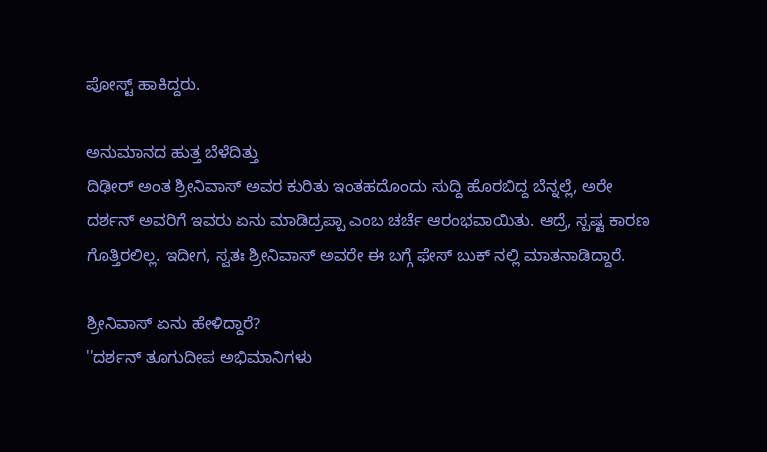ಪೋಸ್ಟ್ ಹಾಕಿದ್ದರು.

ಅನುಮಾನದ ಹುತ್ತ ಬೆಳೆದಿತ್ತು
ದಿಢೀರ್ ಅಂತ ಶ್ರೀನಿವಾಸ್ ಅವರ ಕುರಿತು ಇಂತಹದೊಂದು ಸುದ್ದಿ ಹೊರಬಿದ್ದ ಬೆನ್ನಲ್ಲೆ, ಅರೇ ದರ್ಶನ್ ಅವರಿಗೆ ಇವರು ಏನು ಮಾಡಿದ್ರಪ್ಪಾ ಎಂಬ ಚರ್ಚೆ ಆರಂಭವಾಯಿತು. ಆದ್ರೆ, ಸ್ಪಷ್ಟ ಕಾರಣ ಗೊತ್ತಿರಲಿಲ್ಲ. ಇದೀಗ, ಸ್ವತಃ ಶ್ರೀನಿವಾಸ್ ಅವರೇ ಈ ಬಗ್ಗೆ ಫೇಸ್ ಬುಕ್ ನಲ್ಲಿ ಮಾತನಾಡಿದ್ದಾರೆ.

ಶ್ರೀನಿವಾಸ್ ಏನು ಹೇಳಿದ್ದಾರೆ?
''ದರ್ಶನ್ ತೂಗುದೀಪ ಅಭಿಮಾನಿಗಳು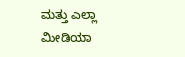ಮತ್ತು ಎಲ್ಲಾ ಮೀಡಿಯಾ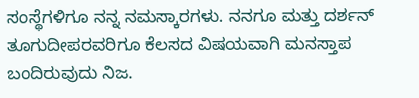ಸಂಸ್ಥೆಗಳಿಗೂ ನನ್ನ ನಮಸ್ಕಾರಗಳು. ನನಗೂ ಮತ್ತು ದರ್ಶನ್ ತೂಗುದೀಪರವರಿಗೂ ಕೆಲಸದ ವಿಷಯವಾಗಿ ಮನಸ್ತಾಪ ಬಂದಿರುವುದು ನಿಜ.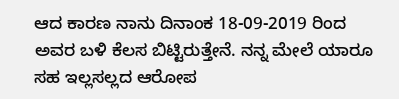ಆದ ಕಾರಣ ನಾನು ದಿನಾಂಕ 18-09-2019 ರಿಂದ ಅವರ ಬಳಿ ಕೆಲಸ ಬಿಟ್ಟಿರುತ್ತೇನೆ. ನನ್ನ ಮೇಲೆ ಯಾರೂ ಸಹ ಇಲ್ಲಸಲ್ಲದ ಆರೋಪ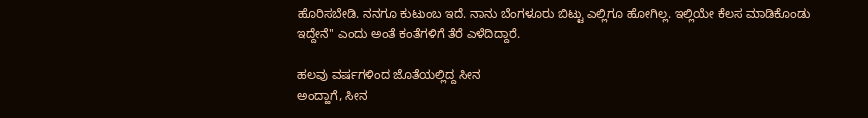ಹೊರಿಸಬೇಡಿ. ನನಗೂ ಕುಟುಂಬ ಇದೆ. ನಾನು ಬೆಂಗಳೂರು ಬಿಟ್ಟು ಎಲ್ಲಿಗೂ ಹೋಗಿಲ್ಲ. ಇಲ್ಲಿಯೇ ಕೆಲಸ ಮಾಡಿಕೊಂಡು ಇದ್ದೇನೆ'' ಎಂದು ಅಂತೆ ಕಂತೆಗಳಿಗೆ ತೆರೆ ಎಳೆದಿದ್ದಾರೆ.

ಹಲವು ವರ್ಷಗಳಿಂದ ಜೊತೆಯಲ್ಲಿದ್ದ ಸೀನ
ಅಂದ್ಹಾಗೆ, ಸೀನ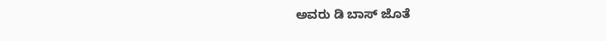ಅವರು ಡಿ ಬಾಸ್ ಜೊತೆ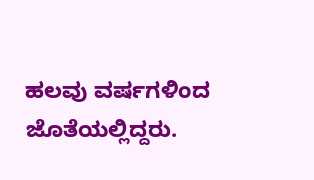ಹಲವು ವರ್ಷಗಳಿಂದ ಜೊತೆಯಲ್ಲಿದ್ದರು.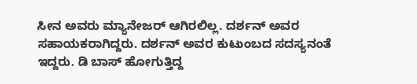ಸೀನ ಅವರು ಮ್ಯಾನೇಜರ್ ಆಗಿರಲಿಲ್ಲ. ದರ್ಶನ್ ಅವರ ಸಹಾಯಕರಾಗಿದ್ದರು. ದರ್ಶನ್ ಅವರ ಕುಟುಂಬದ ಸದಸ್ಯನಂತೆ ಇದ್ದರು. ಡಿ ಬಾಸ್ ಹೋಗುತ್ತಿದ್ದ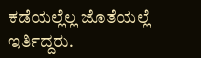ಕಡೆಯಲ್ಲೆಲ್ಲ ಜೊತೆಯಲ್ಲೆ ಇರ್ತಿದ್ದರು.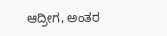ಆದ್ರೀಗ, ಅಂತರ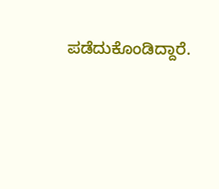ಪಡೆದುಕೊಂಡಿದ್ದಾರೆ.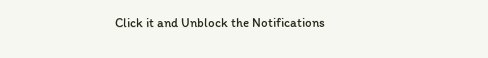Click it and Unblock the Notifications